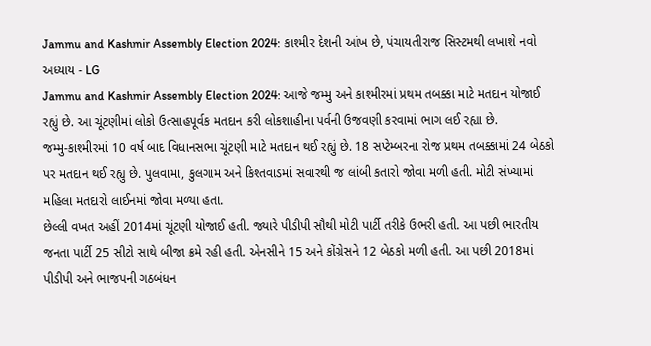Jammu and Kashmir Assembly Election 2024: કાશ્મીર દેશની આંખ છે, પંચાયતીરાજ સિસ્ટમથી લખાશે નવો અધ્યાય - LG
Jammu and Kashmir Assembly Election 2024: આજે જમ્મુ અને કાશ્મીરમાં પ્રથમ તબક્કા માટે મતદાન યોજાઈ રહ્યું છે. આ ચૂંટણીમાં લોકો ઉત્સાહપૂર્વક મતદાન કરી લોકશાહીના પર્વની ઉજવણી કરવામાં ભાગ લઈ રહ્યા છે.
જમ્મુ-કાશ્મીરમાં 10 વર્ષ બાદ વિધાનસભા ચૂંટણી માટે મતદાન થઈ રહ્યું છે. 18 સપ્ટેમ્બરના રોજ પ્રથમ તબક્કામાં 24 બેઠકો પર મતદાન થઈ રહ્યુ છે. પુલવામા, કુલગામ અને કિશ્તવાડમાં સવારથી જ લાંબી કતારો જોવા મળી હતી. મોટી સંખ્યામાં મહિલા મતદારો લાઈનમાં જોવા મળ્યા હતા.
છેલ્લી વખત અહીં 2014માં ચૂંટણી યોજાઈ હતી. જ્યારે પીડીપી સૌથી મોટી પાર્ટી તરીકે ઉભરી હતી. આ પછી ભારતીય જનતા પાર્ટી 25 સીટો સાથે બીજા ક્રમે રહી હતી. એનસીને 15 અને કોંગ્રેસને 12 બેઠકો મળી હતી. આ પછી 2018માં પીડીપી અને ભાજપની ગઠબંધન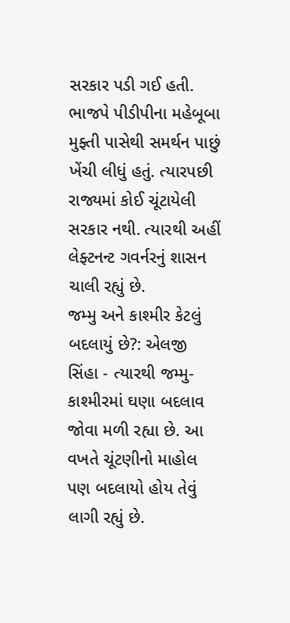સરકાર પડી ગઈ હતી.
ભાજપે પીડીપીના મહેબૂબા મુફ્તી પાસેથી સમર્થન પાછું ખેંચી લીધું હતું. ત્યારપછી રાજ્યમાં કોઈ ચૂંટાયેલી સરકાર નથી. ત્યારથી અહીં લેફ્ટનન્ટ ગવર્નરનું શાસન ચાલી રહ્યું છે.
જમ્મુ અને કાશ્મીર કેટલું બદલાયું છે?: એલજી સિંહા - ત્યારથી જમ્મુ-કાશ્મીરમાં ઘણા બદલાવ જોવા મળી રહ્યા છે. આ વખતે ચૂંટણીનો માહોલ પણ બદલાયો હોય તેવું લાગી રહ્યું છે.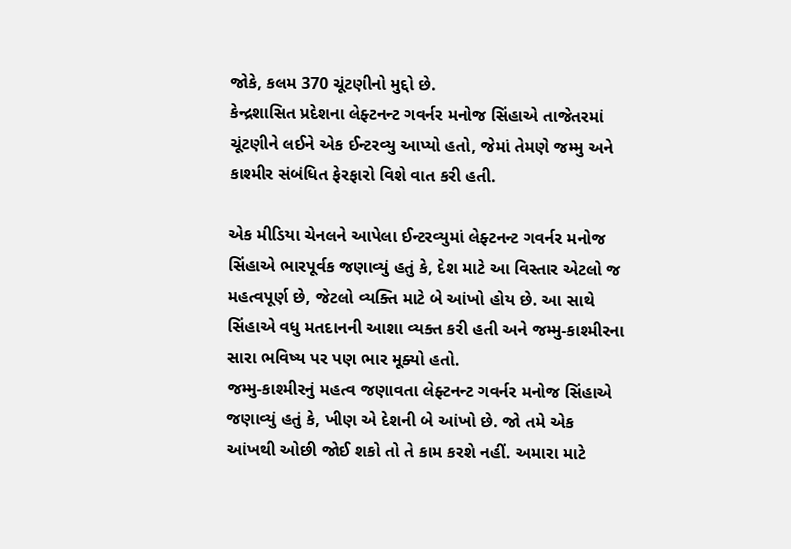જોકે, કલમ 370 ચૂંટણીનો મુદ્દો છે.
કેન્દ્રશાસિત પ્રદેશના લેફ્ટનન્ટ ગવર્નર મનોજ સિંહાએ તાજેતરમાં ચૂંટણીને લઈને એક ઈન્ટરવ્યુ આપ્યો હતો, જેમાં તેમણે જમ્મુ અને કાશ્મીર સંબંધિત ફેરફારો વિશે વાત કરી હતી.

એક મીડિયા ચેનલને આપેલા ઈન્ટરવ્યુમાં લેફ્ટનન્ટ ગવર્નર મનોજ સિંહાએ ભારપૂર્વક જણાવ્યું હતું કે, દેશ માટે આ વિસ્તાર એટલો જ મહત્વપૂર્ણ છે, જેટલો વ્યક્તિ માટે બે આંખો હોય છે. આ સાથે સિંહાએ વધુ મતદાનની આશા વ્યક્ત કરી હતી અને જમ્મુ-કાશ્મીરના સારા ભવિષ્ય પર પણ ભાર મૂક્યો હતો.
જમ્મુ-કાશ્મીરનું મહત્વ જણાવતા લેફ્ટનન્ટ ગવર્નર મનોજ સિંહાએ જણાવ્યું હતું કે, ખીણ એ દેશની બે આંખો છે. જો તમે એક આંખથી ઓછી જોઈ શકો તો તે કામ કરશે નહીં. અમારા માટે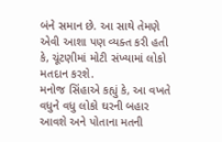બંને સમાન છે. આ સાથે તેમણે એવી આશા પણ વ્યક્ત કરી હતી કે, ચૂંટણીમાં મોટી સંખ્યામાં લોકો મતદાન કરશે.
મનોજ સિંહાએ કહ્યું કે, આ વખતે વધુને વધુ લોકો ઘરની બહાર આવશે અને પોતાના મતની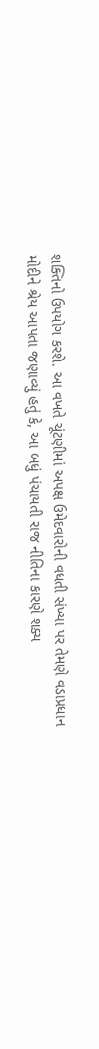શક્તિનો ઉપયોગ કરશે. આ વખતે ચૂંટણીમાં અપક્ષ ઉમેદવારોની વધતી સંખ્યા પર તેમણે વડાપ્રધાન મોદીને શ્રેય આપતા જણાવ્યું હતું કે, આ બધું પંચાયતી રાજ નીતિના કારણે શક્ય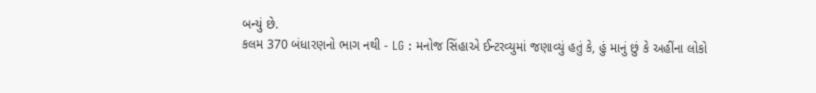બન્યું છે.
કલમ 370 બંધારણનો ભાગ નથી - LG : મનોજ સિંહાએ ઈન્ટરવ્યુમાં જણાવ્યું હતું કે, હું માનું છું કે અહીંના લોકો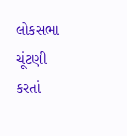લોકસભા ચૂંટણી કરતાં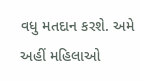વધુ મતદાન કરશે. અમે અહીં મહિલાઓ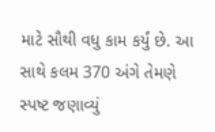માટે સૌથી વધુ કામ કર્યું છે. આ સાથે કલમ 370 અંગે તેમણે સ્પષ્ટ જણાવ્યું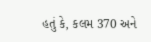હતું કે, કલમ 370 અને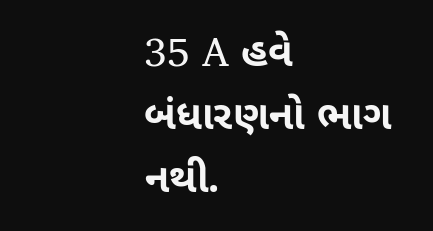35 A હવે બંધારણનો ભાગ નથી.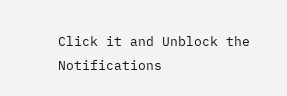Click it and Unblock the Notifications